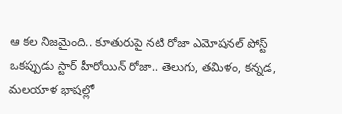ఆ కల నిజమైంది.. కూతురుపై నటి రోజా ఎమోషనల్ పోస్ట్
ఒకప్పుడు స్టార్ హీరోయిన్ రోజా.. తెలుగు, తమిళం, కన్నడ, మలయాళ భాషల్లో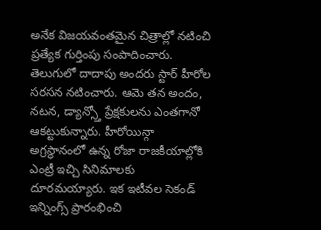అనేక విజయవంతమైన చిత్రాల్లో నటించి ప్రత్యేక గుర్తింపు సంపాదించారు. తెలుగులో దాదాపు అందరు స్టార్ హీరోల సరసన నటించారు. ఆమె తన అందం, నటన, డ్యాన్స్తో ప్రేక్షకులను ఎంతగానో ఆకట్టుకున్నారు. హీరోయిన్గా అగ్రస్థానంలో ఉన్న రోజా రాజకీయాల్లోకి ఎంట్రీ ఇచ్చి సినిమాలకు దూరమయ్యారు. ఇక ఇటీవల సెకండ్ ఇన్నింగ్స్ ప్రారంభించి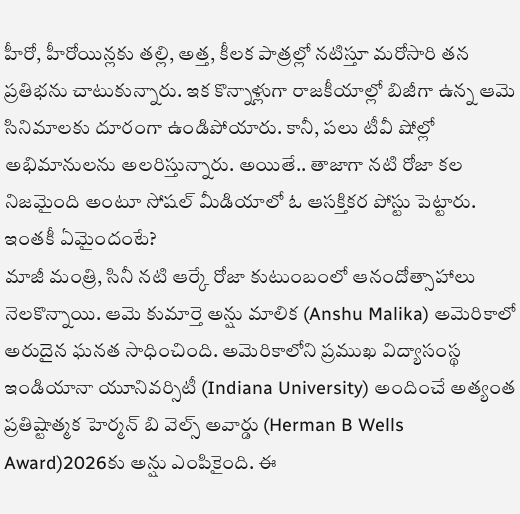హీరో, హీరోయిన్లకు తల్లి, అత్త, కీలక పాత్రల్లో నటిస్తూ మరోసారి తన ప్రతిభను చాటుకున్నారు. ఇక కొన్నాళ్లుగా రాజకీయాల్లో బిజీగా ఉన్న ఆమె సినిమాలకు దూరంగా ఉండిపోయారు. కానీ, పలు టీవీ షోల్లో అభిమానులను అలరిస్తున్నారు. అయితే.. తాజాగా నటి రోజా కల నిజమైంది అంటూ సోషల్ మీడియాలో ఓ ఆసక్తికర పోస్టు పెట్టారు. ఇంతకీ ఏమైందంటే?
మాజీ మంత్రి, సినీ నటి ఆర్కే రోజా కుటుంబంలో ఆనందోత్సాహాలు నెలకొన్నాయి. ఆమె కుమార్తె అన్షు మాలిక (Anshu Malika) అమెరికాలో అరుదైన ఘనత సాధించింది. అమెరికాలోని ప్రముఖ విద్యాసంస్థ ఇండియానా యూనివర్సిటీ (Indiana University) అందించే అత్యంత ప్రతిష్టాత్మక హెర్మన్ బి వెల్స్ అవార్డు (Herman B Wells Award)2026కు అన్షు ఎంపికైంది. ఈ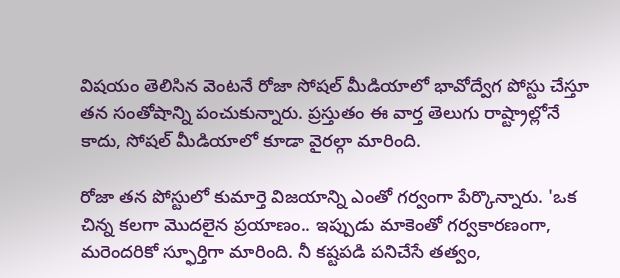విషయం తెలిసిన వెంటనే రోజా సోషల్ మీడియాలో భావోద్వేగ పోస్టు చేస్తూ తన సంతోషాన్ని పంచుకున్నారు. ప్రస్తుతం ఈ వార్త తెలుగు రాష్ట్రాల్లోనే కాదు, సోషల్ మీడియాలో కూడా వైరల్గా మారింది.

రోజా తన పోస్టులో కుమార్తె విజయాన్ని ఎంతో గర్వంగా పేర్కొన్నారు. 'ఒక చిన్న కలగా మొదలైన ప్రయాణం.. ఇప్పుడు మాకెంతో గర్వకారణంగా, మరెందరికో స్ఫూర్తిగా మారింది. నీ కష్టపడి పనిచేసే తత్వం,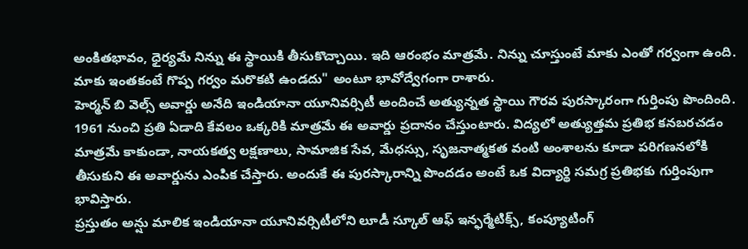అంకితభావం, ధైర్యమే నిన్ను ఈ స్థాయికి తీసుకొచ్చాయి. ఇది ఆరంభం మాత్రమే. నిన్ను చూస్తుంటే మాకు ఎంతో గర్వంగా ఉంది. మాకు ఇంతకంటే గొప్ప గర్వం మరొకటి ఉండదు" అంటూ భావోద్వేగంగా రాశారు.
హెర్మన్ బి వెల్స్ అవార్డు అనేది ఇండియానా యూనివర్సిటీ అందించే అత్యున్నత స్థాయి గౌరవ పురస్కారంగా గుర్తింపు పొందింది. 1961 నుంచి ప్రతి ఏడాది కేవలం ఒక్కరికి మాత్రమే ఈ అవార్డు ప్రదానం చేస్తుంటారు. విద్యలో అత్యుత్తమ ప్రతిభ కనబరచడం మాత్రమే కాకుండా, నాయకత్వ లక్షణాలు, సామాజిక సేవ, మేధస్సు, సృజనాత్మకత వంటి అంశాలను కూడా పరిగణనలోకి తీసుకుని ఈ అవార్డును ఎంపిక చేస్తారు. అందుకే ఈ పురస్కారాన్ని పొందడం అంటే ఒక విద్యార్థి సమగ్ర ప్రతిభకు గుర్తింపుగా భావిస్తారు.
ప్రస్తుతం అన్షు మాలిక ఇండియానా యూనివర్సిటీలోని లూడీ స్కూల్ ఆఫ్ ఇన్ఫర్మేటిక్స్, కంప్యూటింగ్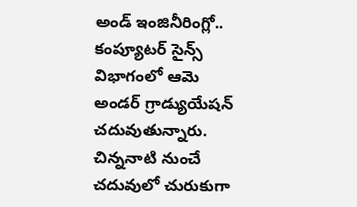అండ్ ఇంజినీరింగ్లో.. కంప్యూటర్ సైన్స్ విభాగంలో ఆమె అండర్ గ్రాడ్యుయేషన్ చదువుతున్నారు. చిన్ననాటి నుంచే చదువులో చురుకుగా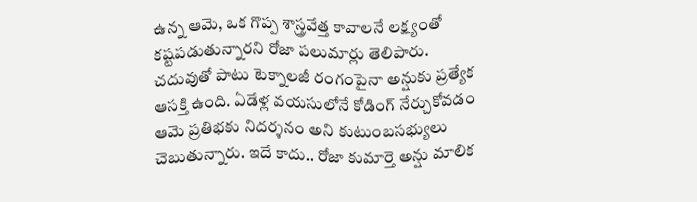ఉన్న ఆమె, ఒక గొప్ప శాస్త్రవేత్త కావాలనే లక్ష్యంతో కష్టపడుతున్నారని రోజా పలుమార్లు తెలిపారు. చదువుతో పాటు టెక్నాలజీ రంగంపైనా అన్షుకు ప్రత్యేక ఆసక్తి ఉంది. ఏడేళ్ల వయసులోనే కోడింగ్ నేర్చుకోవడం ఆమె ప్రతిభకు నిదర్శనం అని కుటుంబసభ్యులు చెబుతున్నారు. ఇదే కాదు.. రోజా కుమార్తె అన్షు మాలిక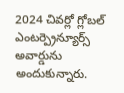2024 చివర్లో గ్లోబల్ ఎంటర్ప్రెన్యూర్స్ అవార్డును అందుకున్నారు.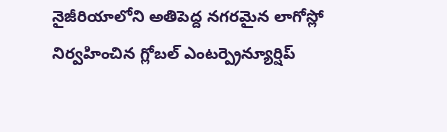నైజీరియాలోని అతిపెద్ద నగరమైన లాగోస్లో నిర్వహించిన గ్లోబల్ ఎంటర్ప్రెన్యూర్షిప్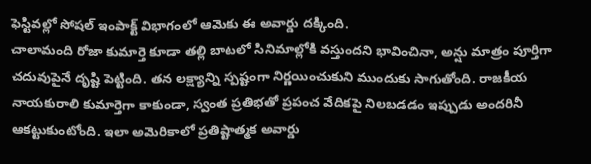ఫెస్టివల్లో సోషల్ ఇంపాక్ట్ విభాగంలో ఆమెకు ఈ అవార్డు దక్కింది.
చాలామంది రోజా కుమార్తె కూడా తల్లి బాటలో సినిమాల్లోకి వస్తుందని భావించినా, అన్షు మాత్రం పూర్తిగా చదువుపైనే దృష్టి పెట్టింది. తన లక్ష్యాన్ని స్పష్టంగా నిర్ణయించుకుని ముందుకు సాగుతోంది. రాజకీయ నాయకురాలి కుమార్తెగా కాకుండా, స్వంత ప్రతిభతో ప్రపంచ వేదికపై నిలబడడం ఇప్పుడు అందరినీ ఆకట్టుకుంటోంది. ఇలా అమెరికాలో ప్రతిష్టాత్మక అవార్డు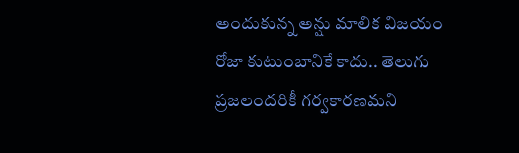అందుకున్న అన్షు మాలిక విజయం రోజా కుటుంబానికే కాదు.. తెలుగు ప్రజలందరికీ గర్వకారణమని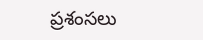ప్రశంసలు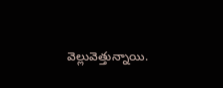వెల్లువెత్తున్నాయి.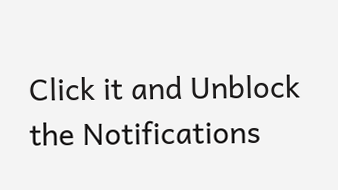Click it and Unblock the Notifications